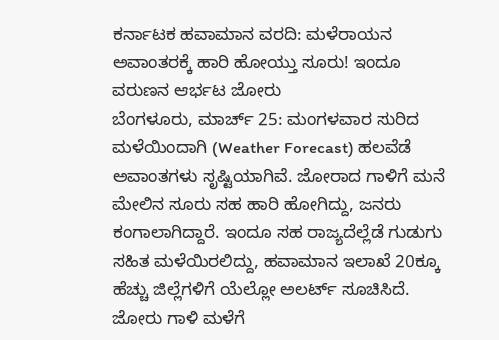ಕರ್ನಾಟಕ ಹವಾಮಾನ ವರದಿ: ಮಳೆರಾಯನ ಅವಾಂತರಕ್ಕೆ ಹಾರಿ ಹೋಯ್ತು ಸೂರು! ಇಂದೂ ವರುಣನ ಆರ್ಭಟ ಜೋರು
ಬೆಂಗಳೂರು, ಮಾರ್ಚ್ 25: ಮಂಗಳವಾರ ಸುರಿದ ಮಳೆಯಿಂದಾಗಿ (Weather Forecast) ಹಲವೆಡೆ ಅವಾಂತಗಳು ಸೃಷ್ಟಿಯಾಗಿವೆ. ಜೋರಾದ ಗಾಳಿಗೆ ಮನೆ ಮೇಲಿನ ಸೂರು ಸಹ ಹಾರಿ ಹೋಗಿದ್ದು, ಜನರು ಕಂಗಾಲಾಗಿದ್ದಾರೆ. ಇಂದೂ ಸಹ ರಾಜ್ಯದೆಲ್ಲೆಡೆ ಗುಡುಗು ಸಹಿತ ಮಳೆಯಿರಲಿದ್ದು, ಹವಾಮಾನ ಇಲಾಖೆ 20ಕ್ಕೂ ಹೆಚ್ಚು ಜಿಲ್ಲೆಗಳಿಗೆ ಯೆಲ್ಲೋ ಅಲರ್ಟ್ ಸೂಚಿಸಿದೆ. ಜೋರು ಗಾಳಿ ಮಳೆಗೆ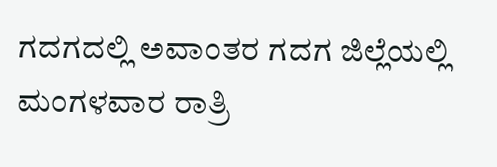ಗದಗದಲ್ಲಿ ಅವಾಂತರ ಗದಗ ಜಿಲ್ಲೆಯಲ್ಲಿ ಮಂಗಳವಾರ ರಾತ್ರಿ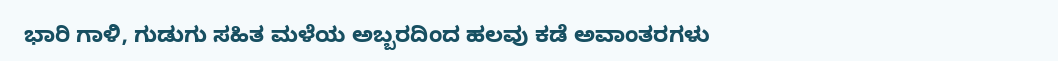ಭಾರಿ ಗಾಳಿ, ಗುಡುಗು ಸಹಿತ ಮಳೆಯ ಅಬ್ಬರದಿಂದ ಹಲವು ಕಡೆ ಅವಾಂತರಗಳು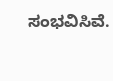ಸಂಭವಿಸಿವೆ.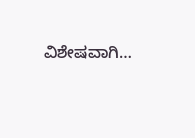ವಿಶೇಷವಾಗಿ…